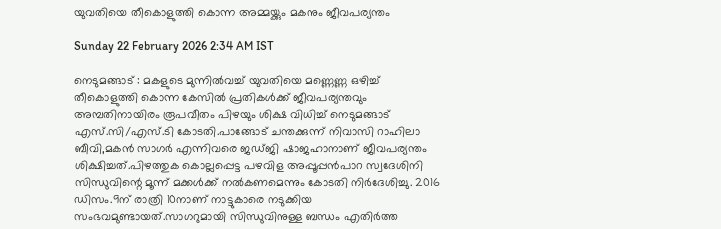യുവതിയെ തീകൊളുത്തി കൊന്ന അമ്മയ്ക്കും മകനും ജീവപര്യന്തം

Sunday 22 February 2026 2:34 AM IST

നെടുമങ്ങാട് : മകളുടെ മുന്നിൽവച്ച് യുവതിയെ മണ്ണെണ്ണ ഒഴിച്ച് തീകൊളുത്തി കൊന്ന കേസിൽ പ്രതികൾക്ക് ജീവപര്യന്തവും അമ്പതിനായിരം രൂപവീതം പിഴയും ശിക്ഷ വിധിച്ച് നെടുമങ്ങാട് എസ്.സി/എസ്.ടി കോടതി.പാങ്ങോട് ചന്തക്കുന്ന് നിവാസി റാഹിലാ ബീവി,മകൻ സാഗർ എന്നിവരെ ജഡ്ജി ഷാജഹാനാണ് ജീവപര്യന്തം ശിക്ഷിച്ചത്.പിഴത്തുക കൊല്ലപ്പെട്ട പഴവിള അപ്പൂപ്പൻപാറ സ്വദേശിനി സിന്ധുവിന്റെ മൂന്ന് മക്കൾക്ക് നൽകണമെന്നും കോടതി നിർദേശിച്ചു. 2016 ഡിസം.9ന് രാത്രി 10നാണ് നാട്ടുകാരെ നടുക്കിയ സംഭവമുണ്ടായത്.സാഗറുമായി സിന്ധുവിനുള്ള ബന്ധം എതിർത്ത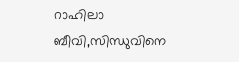റാഹിലാ ബീവി,സിന്ധുവിനെ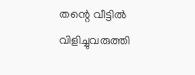തന്റെ വീട്ടിൽ വിളിച്ചുവരുത്തി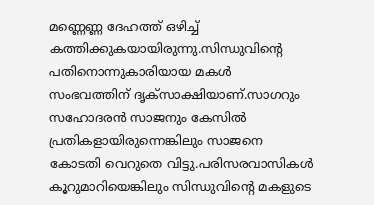മണ്ണെണ്ണ ദേഹത്ത് ഒഴിച്ച് കത്തിക്കുകയായിരുന്നു.സിന്ധുവിന്റെ പതിനൊന്നുകാരിയായ മകൾ സംഭവത്തിന് ദൃക്‌സാക്ഷിയാണ്.സാഗറും സഹോദരൻ സാജനും കേസിൽ പ്രതികളായിരുന്നെങ്കിലും സാജനെ കോടതി വെറുതെ വിട്ടു.പരിസരവാസികൾ കൂറുമാറിയെങ്കിലും സിന്ധുവിന്റെ മകളുടെ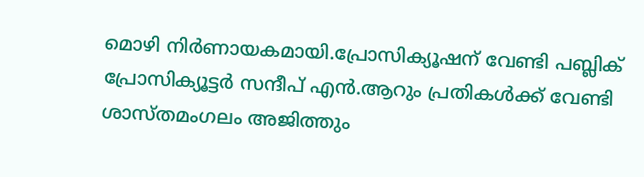മൊഴി നിർണായകമായി.പ്രോസിക്യൂഷന് വേണ്ടി പബ്ലിക് പ്രോസിക്യൂട്ടർ സന്ദീപ് എൻ.ആറും പ്രതികൾക്ക് വേണ്ടി ശാസ്തമംഗലം അജിത്തും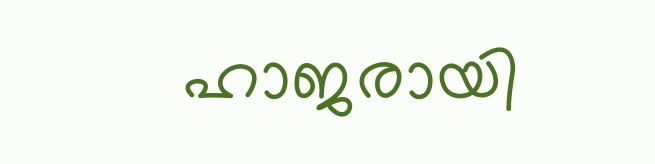ഹാജരായി